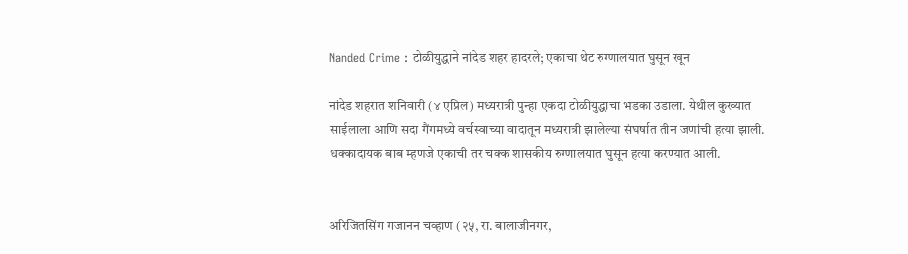Nanded Crime : टोळीयुद्धाने नांदेड शहर हादरले; एकाचा थेट रुग्णालयात घुसून खून

नांदेड शहरात शनिवारी (४ एप्रिल) मध्यरात्री पुन्हा एकदा टोळीयुद्धाचा भडका उडाला. येथील कुख्यात साईलाला आणि सदा गैंगमध्ये वर्चस्वाच्या वादातून मध्यरात्री झालेल्या संघर्षात तीन जणांची हत्या झाली. धक्कादायक बाब म्हणजे एकाची तर चक्क शासकीय रुग्णालयात घुसून हत्या करण्यात आली.


अरिजितसिंग गजानन चव्हाण (२५, रा. बालाजीनगर,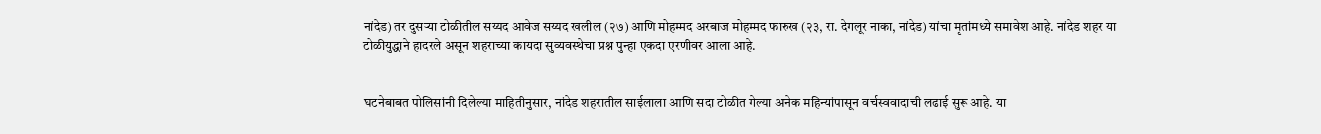नांदेड) तर दुसऱ्या टोळीतील सय्यद आवेज सय्यद खलील (२७) आणि मोहम्मद अरबाज मोहम्मद फारुख (२३, रा. देगलूर नाका, नांदेड) यांचा मृतांमध्ये समावेश आहे. नांदेड शहर या टोळीयुद्धाने हादरले असून शहराच्या कायदा सुव्यवस्थेचा प्रश्न पुन्हा एकदा एरणीवर आला आहे.


घटनेबाबत पोलिसांनी दिलेल्या माहितीनुसार, नांदेड शहरातील साईलाला आणि सदा टोळीत गेल्या अनेक महिन्यांपासून वर्चस्ववादाची लढाई सुरू आहे. या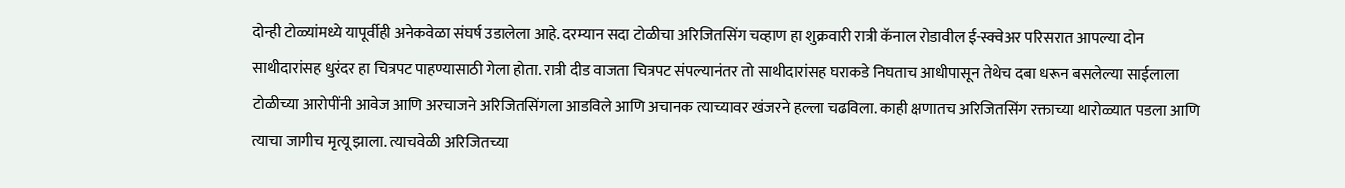दोन्ही टोळ्यांमध्ये यापूर्वीही अनेकवेळा संघर्ष उडालेला आहे. दरम्यान सदा टोळीचा अरिजितसिंग चव्हाण हा शुक्रवारी रात्री कॅनाल रोडावील ई-स्क्वेअर परिसरात आपल्या दोन साथीदारांसह धुरंदर हा चित्रपट पाहण्यासाठी गेला होता. रात्री दीड वाजता चित्रपट संपल्यानंतर तो साथीदारांसह घराकडे निघताच आधीपासून तेथेच दबा धरून बसलेल्या साईलाला टोळीच्या आरोपींनी आवेज आणि अरचाजने अरिजितसिंगला आडविले आणि अचानक त्याच्यावर खंजरने हल्ला चढविला. काही क्षणातच अरिजितसिंग रक्ताच्या थारोळ्यात पडला आणि त्याचा जागीच मृत्यू झाला. त्याचवेळी अरिजितच्या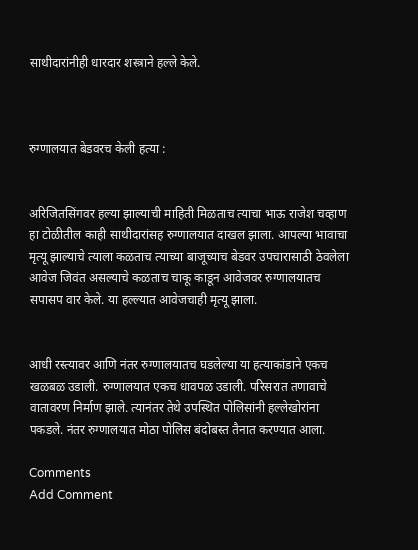साथीदारांनीही धारदार शस्त्राने हल्ले केले.



रुग्णालयात बेडवरच केली हत्या :


अरिजितसिंगवर हल्या झाल्याची माहिती मिळताच त्याचा भाऊ राजेश चव्हाण हा टोळीतील काही साथीदारांसह रुग्णालयात दाखल झाला. आपल्या भावाचा मृत्यू झाल्याचे त्याला कळताच त्याच्या बाजूच्याच बेडवर उपचारासाठी ठेवलेला आवेज जिवंत असल्याचे कळताच चाकू काडून आवेजवर रुग्णालयातच सपासप वार केले. या हल्ल्यात आवेजचाही मृत्यू झाला.


आधी रस्त्यावर आणि नंतर रुग्णालयातच घडलेल्या या हत्याकांडाने एकच खळबळ उडाली. रुग्णालयात एकच धावपळ उडाली. परिसरात तणावाचे वातावरण निर्माण झाले. त्यानंतर तेथे उपस्थित पोलिसांनी हल्लेखोरांना पकडले. नंतर रुग्णालयात मोठा पोलिस बंदोबस्त तैनात करण्यात आला.

Comments
Add Comment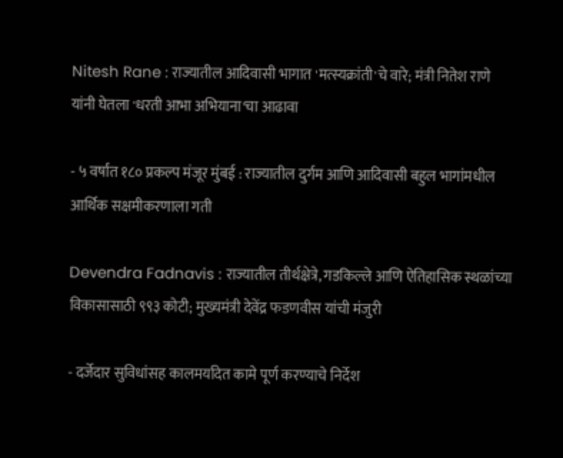Nitesh Rane : राज्यातील आदिवासी भागात 'मत्स्यक्रांती'चे वारे; मंत्री नितेश राणे यांनी घेतला 'धरती आभा अभियाना'चा आढावा

- ५ वर्षांत १८० प्रकल्प मंजूर मुंबई : राज्यातील दुर्गम आणि आदिवासी बहुल भागांमधील आर्थिक सक्षमीकरणाला गती

Devendra Fadnavis : राज्यातील तीर्थक्षेत्रे, गडकिल्ले आणि ऐतिहासिक स्थळांच्या विकासासाठी ९९३ कोटी; मुख्यमंत्री देवेंद्र फडणवीस यांची मंजुरी

- दर्जेदार सुविधांसह कालमर्यादेत कामे पूर्ण करण्याचे निर्देश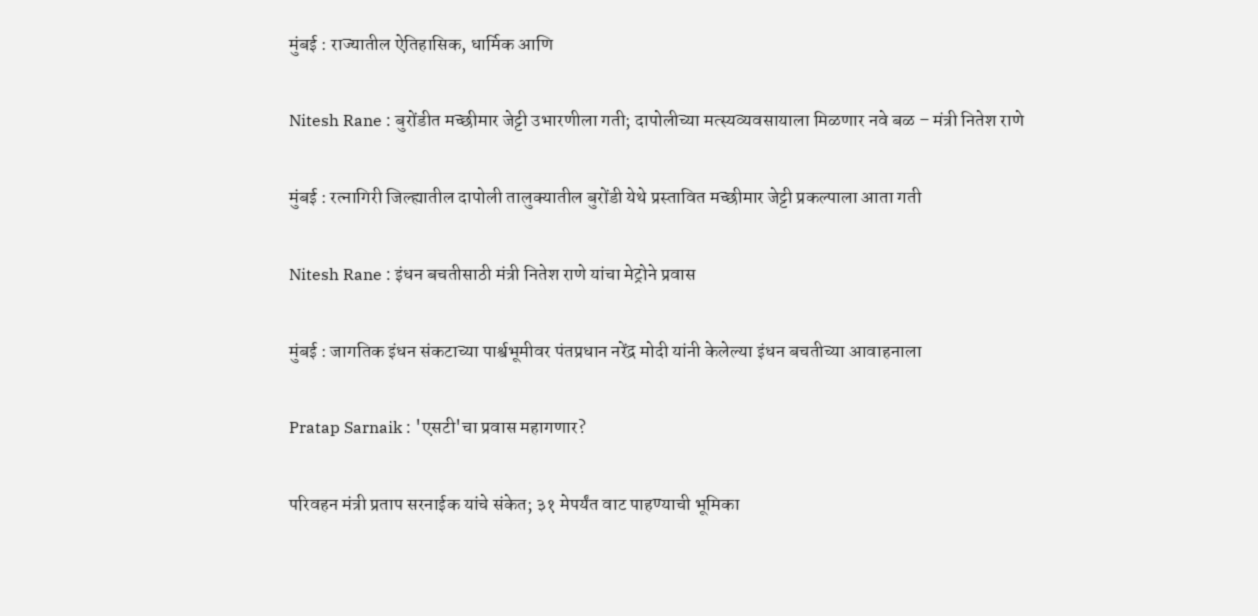मुंबई : राज्यातील ऐतिहासिक, धार्मिक आणि

Nitesh Rane : बुरोंडीत मच्छीमार जेट्टी उभारणीला गती; दापोलीच्या मत्स्यव्यवसायाला मिळणार नवे बळ – मंत्री नितेश राणे

मुंबई : रत्नागिरी जिल्ह्यातील दापोली तालुक्यातील बुरोंडी येथे प्रस्तावित मच्छीमार जेट्टी प्रकल्पाला आता गती

Nitesh Rane : इंधन बचतीसाठी मंत्री नितेश राणे यांचा मेट्रोने प्रवास

मुंबई : जागतिक इंधन संकटाच्या पार्श्वभूमीवर पंतप्रधान नरेंद्र मोदी यांनी केलेल्या इंधन बचतीच्या आवाहनाला

Pratap Sarnaik : 'एसटी'चा प्रवास महागणार?

परिवहन मंत्री प्रताप सरनाईक यांचे संकेत; ३१ मेपर्यंत वाट पाहण्याची भूमिका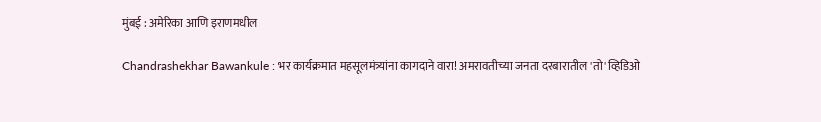मुंबई : अमेरिका आणि इराणमधील

Chandrashekhar Bawankule : भर कार्यक्रमात महसूलमंत्र्यांना कागदाने वारा! अमरावतीच्या जनता दरबारातील 'तो' व्हिडिओ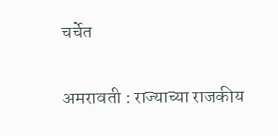चर्चेत

अमरावती : राज्याच्या राजकीय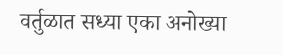वर्तुळात सध्या एका अनोख्या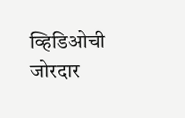व्हिडिओची जोरदार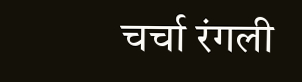चर्चा रंगली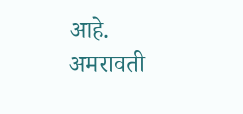आहे. अमरावती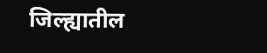जिल्ह्यातील